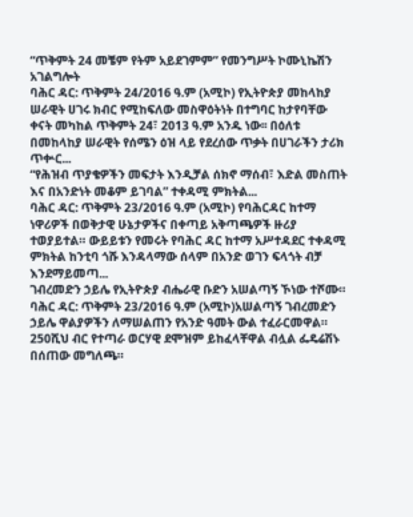“ጥቅምት 24 መቼም የትም አይደገምም” የመንግሥት ኮሙኒኬሽን አገልግሎት
ባሕር ዳር: ጥቅምት 24/2016 ዓ.ም (አሚኮ) የኢትዮጵያ መከላከያ ሠራዊት ሀገሩ ክብር የሚከፍለው መስዋዕትነት በተግባር ከታየባቸው ቀናት መካከል ጥቅምት 24፣ 2013 ዓ.ም አንዱ ነው፡፡ በዕለቱ በመከላከያ ሠራዊት የሰሜን ዕዝ ላይ የደረሰው ጥቃት በሀገራችን ታሪክ ጥቍር...
“የሕዝብ ጥያቄዎችን መፍታት እንዲቻል ሰክኖ ማሰብ፣ እድል መስጠት እና በአንድነት መቆም ይገባል” ተቀዳሚ ምክትል...
ባሕር ዳር: ጥቅምት 23/2016 ዓ.ም (አሚኮ) የባሕርዳር ከተማ ነዋሪዎች በወቅታዊ ሁኔታዎችና በቀጣይ አቅጣጫዎች ዙሪያ ተወያይተል። ውይይቱን የመሩት የባሕር ዳር ከተማ አሥተዳደር ተቀዳሚ ምክትል ከንቲባ ጎሹ እንዳላማው ሰላም በአንድ ወገን ፍላጎት ብቻ እንደማይመጣ...
ገብረመድን ኃይሌ የኢትዮጵያ ብሔራዊ ቡድን አሠልጣኝ ኾነው ተሾሙ።
ባሕር ዳር: ጥቅምት 23/2016 ዓ.ም (አሚኮ)አሠልጣኝ ገብረመድን ኃይሌ ዋልያዎችን ለማሠልጠን የአንድ ዓመት ውል ተፈራርመዋል።
250ሺህ ብር የተጣራ ወርሃዊ ደሞዝም ይከፈላቸዋል ብሏል ፌዴሬሽኑ በሰጠው መግለጫ።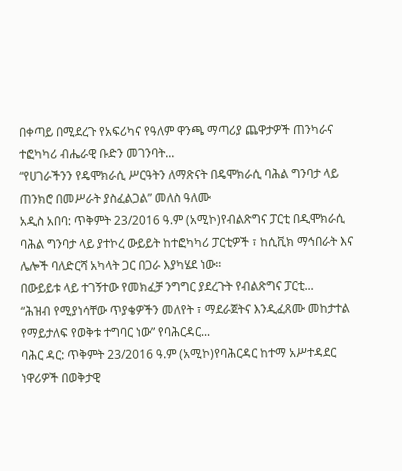በቀጣይ በሚደረጉ የአፍሪካና የዓለም ዋንጫ ማጣሪያ ጨዋታዎች ጠንካራና ተፎካካሪ ብሔራዊ ቡድን መገንባት...
“የሀገራችንን የዴሞክራሲ ሥርዓትን ለማጽናት በዴሞክራሲ ባሕል ግንባታ ላይ ጠንክሮ በመሥራት ያስፈልጋል” መለስ ዓለሙ
አዲስ አበባ: ጥቅምት 23/2016 ዓ.ም (አሚኮ)የብልጽግና ፓርቲ በዲሞክራሲ ባሕል ግንባታ ላይ ያተኮረ ውይይት ከተፎካካሪ ፓርቲዎች ፣ ከሲቪክ ማኅበራት እና ሌሎች ባለድርሻ አካላት ጋር በጋራ እያካሄደ ነው።
በውይይቱ ላይ ተገኝተው የመክፈቻ ንግግር ያደረጉት የብልጽግና ፓርቲ...
“ሕዝብ የሚያነሳቸው ጥያቄዎችን መለየት ፣ ማደራጀትና እንዲፈጸሙ መከታተል የማይታለፍ የወቅቱ ተግባር ነው” የባሕርዳር...
ባሕር ዳር: ጥቅምት 23/2016 ዓ.ም (አሚኮ)የባሕርዳር ከተማ አሥተዳደር ነዋሪዎች በወቅታዊ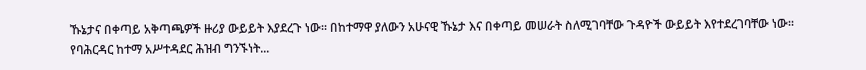ኹኔታና በቀጣይ አቅጣጫዎች ዙሪያ ውይይት እያደረጉ ነው። በከተማዋ ያለውን አሁናዊ ኹኔታ እና በቀጣይ መሠራት ስለሚገባቸው ጉዳዮች ውይይት እየተደረገባቸው ነው።
የባሕርዳር ከተማ አሥተዳደር ሕዝብ ግንኙነት...